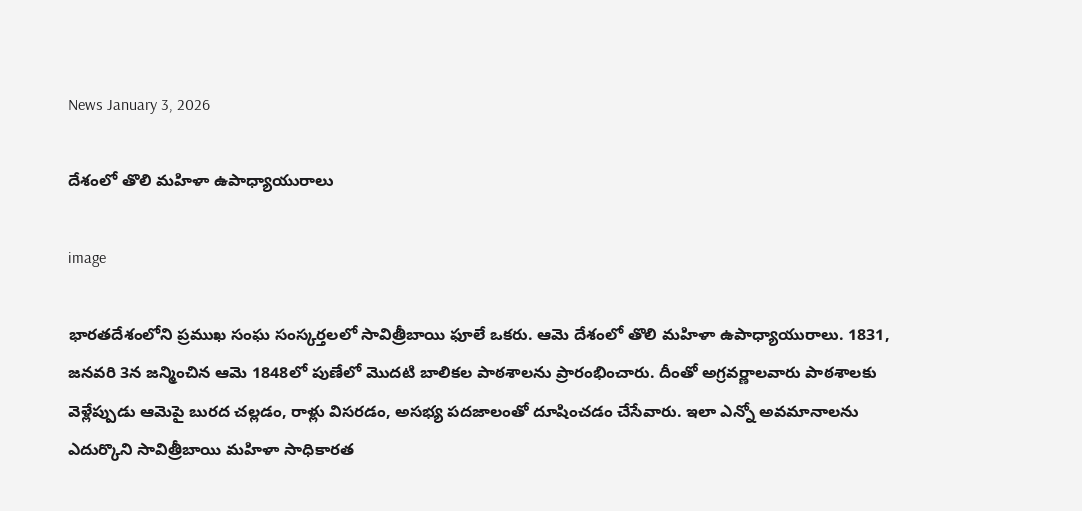News January 3, 2026

దేశంలో తొలి మహిళా ఉపాధ్యాయురాలు

image

భారతదేశంలోని ప్రముఖ సంఘ సంస్కర్తలలో సావిత్రీబాయి ఫూలే ఒకరు. ఆమె దేశంలో తొలి మహిళా ఉపాధ్యాయురాలు. 1831, జనవరి 3న జన్మించిన ఆమె 1848లో పుణేలో మొదటి బాలికల పాఠశాలను ప్రారంభించారు. దీంతో అగ్రవర్ణాలవారు పాఠశాలకు వెళ్లేప్పుడు ఆమెపై బురద చల్లడం, రాళ్లు విసరడం, అసభ్య పదజాలంతో దూషించడం చేసేవారు. ఇలా ఎన్నో అవమానాలను ఎదుర్కొని సావిత్రీబాయి మహిళా సాధికారత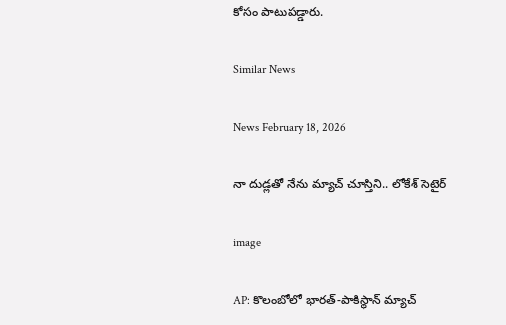కోసం పాటుపడ్డారు.

Similar News

News February 18, 2026

నా దుడ్లతో నేను మ్యాచ్ చూస్తిని.. లోకేశ్ సెటైర్

image

AP: కొలంబోలో భారత్-పాకిస్థాన్ మ్యాచ్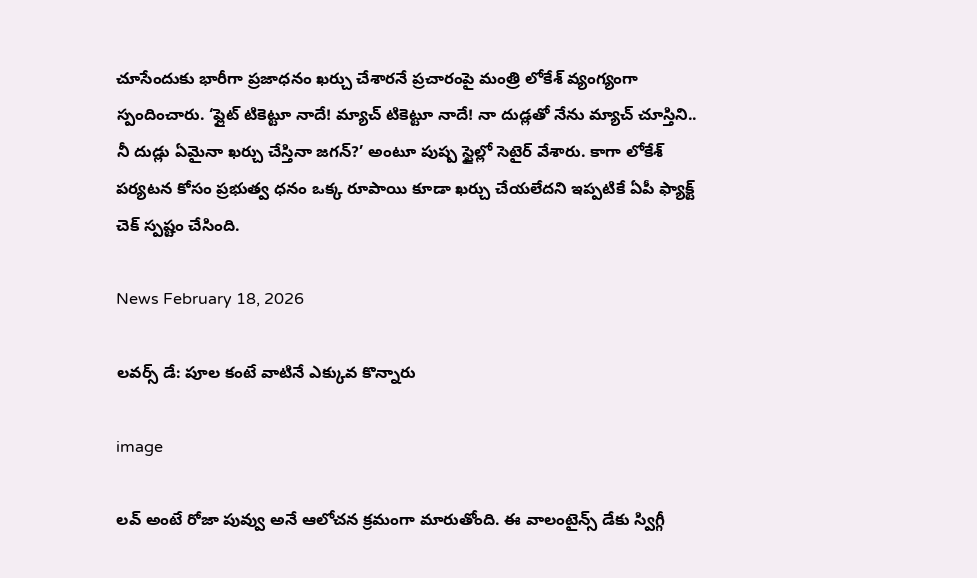చూసేందుకు భారీగా ప్రజాధనం ఖర్చు చేశారనే ప్రచారంపై మంత్రి లోకేశ్ వ్యంగ్యంగా స్పందించారు. ‘ఫ్లైట్ టికెట్టూ నాదే! మ్యాచ్ టికెట్టూ నాదే! నా దుడ్లతో నేను మ్యాచ్ చూస్తిని.. నీ దుడ్లు ఏమైనా ఖర్చు చేస్తినా జగన్?’ అంటూ పుష్ప స్టైల్లో సెటైర్ వేశారు. కాగా లోకేశ్ పర్యటన కోసం ప్రభుత్వ ధనం ఒక్క రూపాయి కూడా ఖర్చు చేయలేదని ఇప్పటికే ఏపీ ఫ్యాక్ట్ చెక్ స్పష్టం చేసింది.

News February 18, 2026

లవర్స్ డే: పూల కంటే వాటినే ఎక్కువ కొన్నారు

image

లవ్ అంటే రోజా పువ్వు అనే ఆలోచన క్రమంగా మారుతోంది. ఈ వాలంటైన్స్ డేకు స్విగ్గీ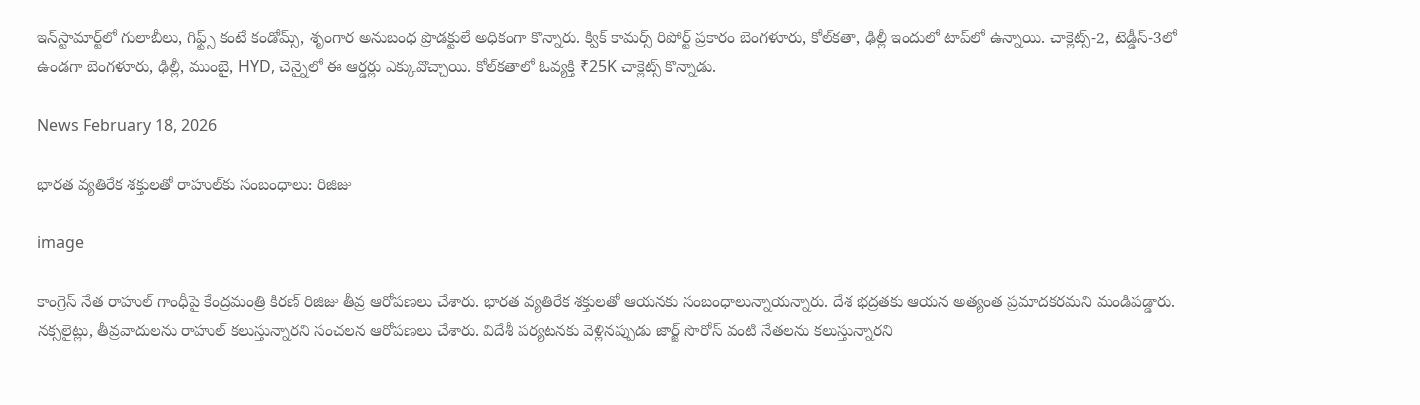ఇన్‌స్టామార్ట్‌లో గులాబీలు, గిఫ్ట్స్ కంటే కండోమ్స్, శృంగార అనుబంధ ప్రొడక్టులే అధికంగా కొన్నారు. క్విక్ కామర్స్ రిపోర్ట్ ప్రకారం బెంగళూరు, కోల్‌కతా, ఢిల్లీ ఇందులో టాప్‌లో ఉన్నాయి. చాక్లెట్స్-2, టెడ్డీస్-3లో ఉండగా బెంగళూరు, ఢిల్లీ, ముంబై, HYD, చెన్నైలో ఈ ఆర్డర్లు ఎక్కువొచ్చాయి. కోల్‌కతాలో ఓవ్యక్తి ₹25K చాక్లెట్స్ కొన్నాడు.

News February 18, 2026

భారత వ్యతిరేక శక్తులతో రాహుల్‌కు సంబంధాలు: రిజిజు

image

కాంగ్రెస్ నేత రాహుల్ గాంధీపై కేంద్రమంత్రి కిరణ్ రిజిజు తీవ్ర ఆరోపణలు చేశారు. భారత వ్యతిరేక శక్తులతో ఆయనకు సంబంధాలున్నాయన్నారు. దేశ భద్రతకు ఆయన అత్యంత ప్రమాదకరమని మండిపడ్డారు. నక్సలైట్లు, తీవ్రవాదులను రాహుల్ కలుస్తున్నారని సంచలన ఆరోపణలు చేశారు. విదేశీ పర్యటనకు వెళ్లినప్పుడు జార్జ్ సొరోస్ వంటి నేతలను కలుస్తున్నారని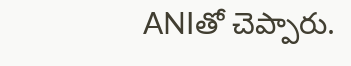ANIతో చెప్పారు.